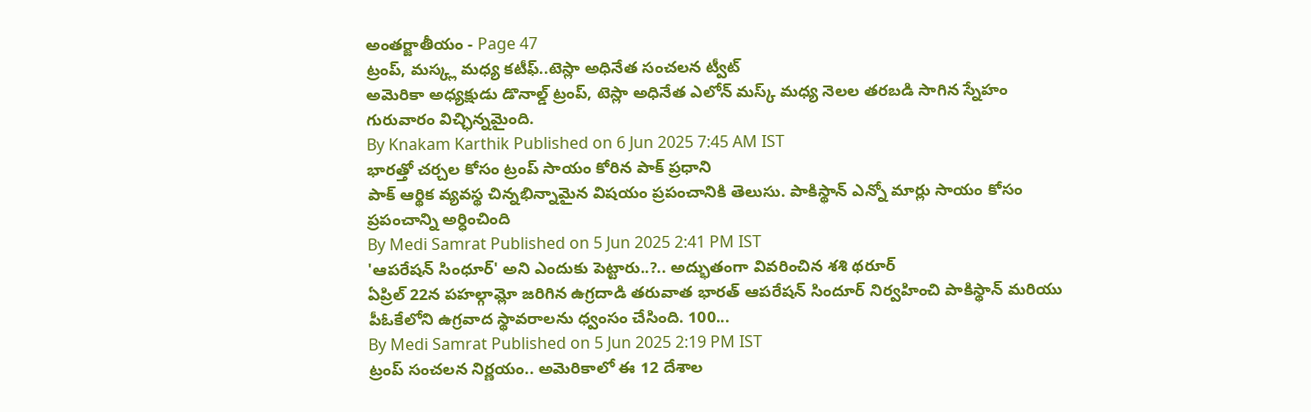అంతర్జాతీయం - Page 47
ట్రంప్, మస్క్ల మధ్య కటీఫ్..టెస్లా అధినేత సంచలన ట్వీట్
అమెరికా అధ్యక్షుడు డొనాల్డ్ ట్రంప్, టెస్లా అధినేత ఎలోన్ మస్క్ మధ్య నెలల తరబడి సాగిన స్నేహం గురువారం విచ్ఛిన్నమైంది.
By Knakam Karthik Published on 6 Jun 2025 7:45 AM IST
భారత్తో చర్చల కోసం ట్రంప్ సాయం కోరిన పాక్ ప్రధాని
పాక్ ఆర్థిక వ్యవస్థ చిన్నభిన్నామైన విషయం ప్రపంచానికి తెలుసు. పాకిస్థాన్ ఎన్నో మార్లు సాయం కోసం ప్రపంచాన్ని అర్ధించింది
By Medi Samrat Published on 5 Jun 2025 2:41 PM IST
'ఆపరేషన్ సింధూర్' అని ఎందుకు పెట్టారు..?.. అద్భుతంగా వివరించిన శశి థరూర్
ఏప్రిల్ 22న పహల్గామ్లో జరిగిన ఉగ్రదాడి తరువాత భారత్ ఆపరేషన్ సిందూర్ నిర్వహించి పాకిస్థాన్ మరియు పీఓకేలోని ఉగ్రవాద స్థావరాలను ధ్వంసం చేసింది. 100...
By Medi Samrat Published on 5 Jun 2025 2:19 PM IST
ట్రంప్ సంచలన నిర్ణయం.. అమెరికాలో ఈ 12 దేశాల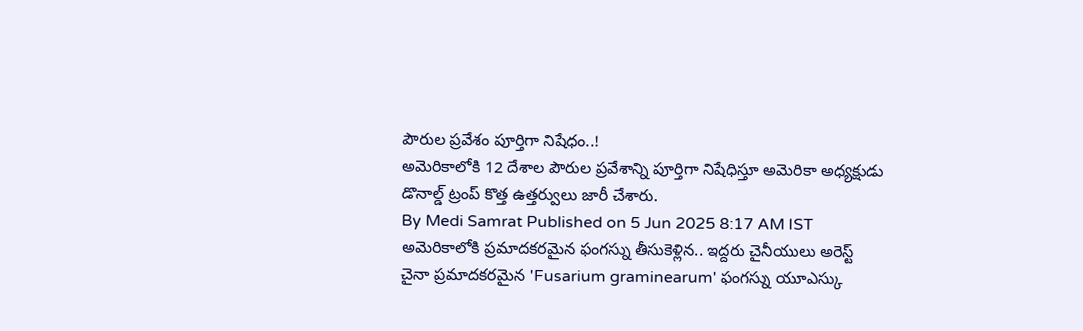పౌరుల ప్రవేశం పూర్తిగా నిషేధం..!
అమెరికాలోకి 12 దేశాల పౌరుల ప్రవేశాన్ని పూర్తిగా నిషేధిస్తూ అమెరికా అధ్యక్షుడు డొనాల్డ్ ట్రంప్ కొత్త ఉత్తర్వులు జారీ చేశారు.
By Medi Samrat Published on 5 Jun 2025 8:17 AM IST
అమెరికాలోకి ప్రమాదకరమైన ఫంగస్ను తీసుకెళ్లిన.. ఇద్దరు చైనీయులు అరెస్ట్
చైనా ప్రమాదకరమైన 'Fusarium graminearum' ఫంగస్ను యూఎస్కు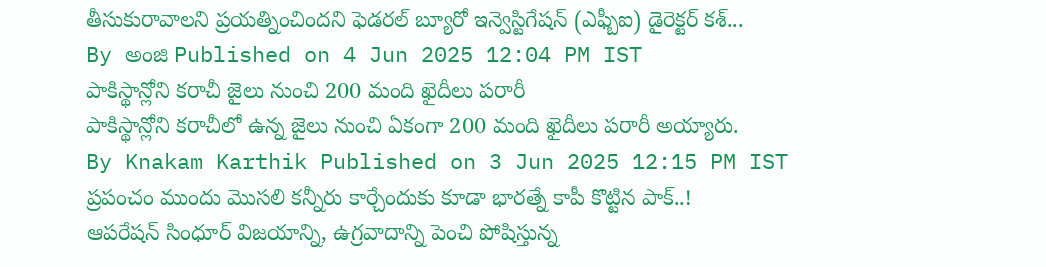తీసుకురావాలని ప్రయత్నించిందని ఫెడరల్ బ్యూరో ఇన్వెస్టిగేషన్ (ఎఫ్బీఐ) డైరెక్టర్ కశ్...
By అంజి Published on 4 Jun 2025 12:04 PM IST
పాకిస్థాన్లోని కరాచీ జైలు నుంచి 200 మంది ఖైదీలు పరారీ
పాకిస్థాన్లోని కరాచీలో ఉన్న జైలు నుంచి ఏకంగా 200 మంది ఖైదీలు పరారీ అయ్యారు.
By Knakam Karthik Published on 3 Jun 2025 12:15 PM IST
ప్రపంచం ముందు మొసలి కన్నీరు కార్చేందుకు కూడా భారత్నే కాపీ కొట్టిన పాక్..!
ఆపరేషన్ సింధూర్ విజయాన్ని, ఉగ్రవాదాన్ని పెంచి పోషిస్తున్న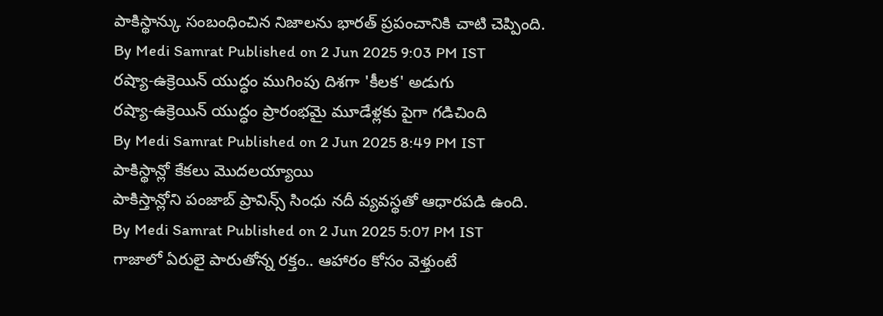పాకిస్థాన్కు సంబంధించిన నిజాలను భారత్ ప్రపంచానికి చాటి చెప్పింది.
By Medi Samrat Published on 2 Jun 2025 9:03 PM IST
రష్యా-ఉక్రెయిన్ యుద్ధం ముగింపు దిశగా 'కీలక' అడుగు
రష్యా-ఉక్రెయిన్ యుద్ధం ప్రారంభమై మూడేళ్లకు పైగా గడిచింది
By Medi Samrat Published on 2 Jun 2025 8:49 PM IST
పాకిస్థాన్లో కేకలు మొదలయ్యాయి
పాకిస్తాన్లోని పంజాబ్ ప్రావిన్స్ సింధు నదీ వ్యవస్థతో ఆధారపడి ఉంది.
By Medi Samrat Published on 2 Jun 2025 5:07 PM IST
గాజాలో ఏరులై పారుతోన్న రక్తం.. ఆహారం కోసం వెళ్తుంటే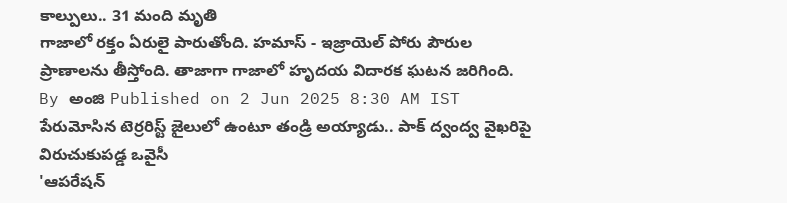కాల్పులు.. 31 మంది మృతి
గాజాలో రక్తం ఏరులై పారుతోంది. హమాస్ - ఇజ్రాయెల్ పోరు పౌరుల ప్రాణాలను తీస్తోంది. తాజాగా గాజాలో హృదయ విదారక ఘటన జరిగింది.
By అంజి Published on 2 Jun 2025 8:30 AM IST
పేరుమోసిన టెర్రరిస్ట్ జైలులో ఉంటూ తండ్రి అయ్యాడు.. పాక్ ద్వంద్వ వైఖరిపై విరుచుకుపడ్డ ఒవైసీ
'ఆపరేషన్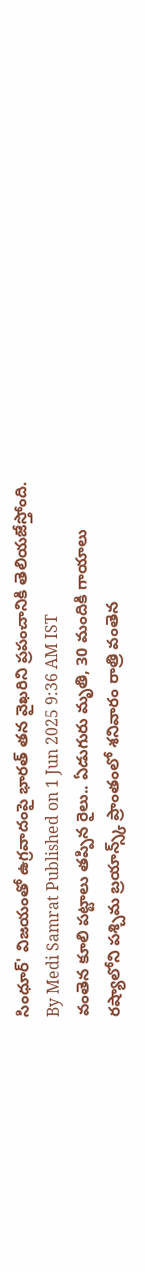సింధూర్' విజయంతో ఉగ్రవాదంపై భారత్ తన వైఖరిని ప్రపంచానికి తెలియజేస్తోంది.
By Medi Samrat Published on 1 Jun 2025 9:36 AM IST
వంతెన కూలి పట్టాలు తప్పిన రైలు.. ఏడుగురు మృతి, 30 మందికి గాయాలు
రష్యాలోని పశ్చిమ బ్రయాన్స్క్ ప్రాంతంలో శనివారం రాత్రి వంతెన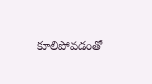కూలిపోవడంతో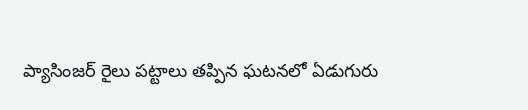ప్యాసింజర్ రైలు పట్టాలు తప్పిన ఘటనలో ఏడుగురు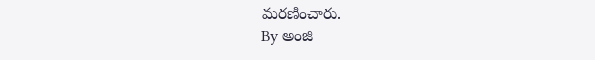మరణించారు.
By అంజి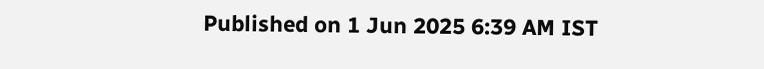Published on 1 Jun 2025 6:39 AM IST